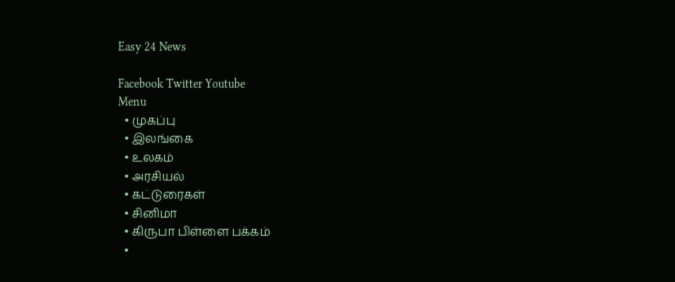Easy 24 News

Facebook Twitter Youtube
Menu
  • முகப்பு
  • இலங்கை
  • உலகம்
  • அரசியல்
  • கட்டுரைகள்
  • சினிமா
  • கிருபா பிள்ளை பக்கம்
  •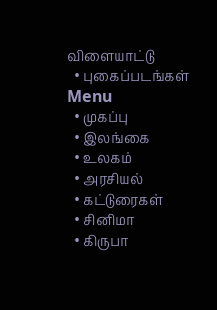விளையாட்டு
  • புகைப்படங்கள்
Menu
  • முகப்பு
  • இலங்கை
  • உலகம்
  • அரசியல்
  • கட்டுரைகள்
  • சினிமா
  • கிருபா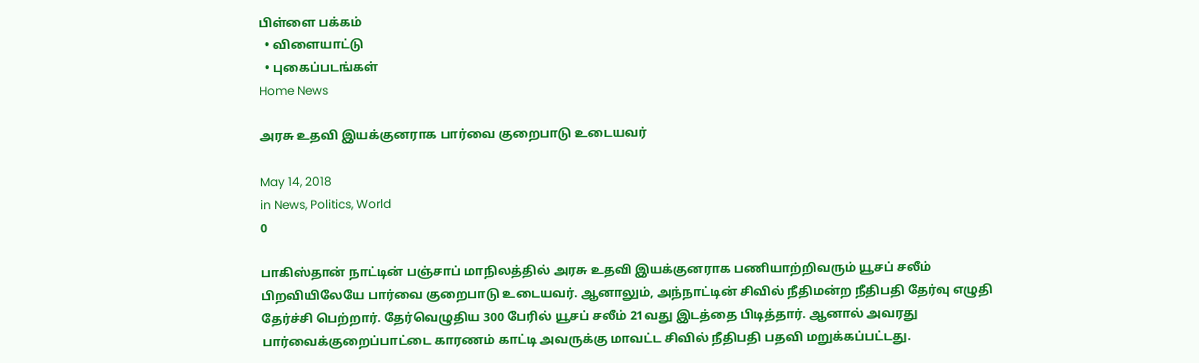பிள்ளை பக்கம்
  • விளையாட்டு
  • புகைப்படங்கள்
Home News

அரசு உதவி இயக்குனராக பார்வை குறைபாடு உடையவர்

May 14, 2018
in News, Politics, World
0

பாகிஸ்தான் நாட்டின் பஞ்சாப் மாநிலத்தில் அரசு உதவி இயக்குனராக பணியாற்றிவரும் யூசப் சலீம் பிறவியிலேயே பார்வை குறைபாடு உடையவர். ஆனாலும், அந்நாட்டின் சிவில் நீதிமன்ற நீதிபதி தேர்வு எழுதி தேர்ச்சி பெற்றார். தேர்வெழுதிய 300 பேரில் யூசப் சலீம் 21வது இடத்தை பிடித்தார். ஆனால் அவரது பார்வைக்குறைப்பாட்டை காரணம் காட்டி அவருக்கு மாவட்ட சிவில் நீதிபதி பதவி மறுக்கப்பட்டது.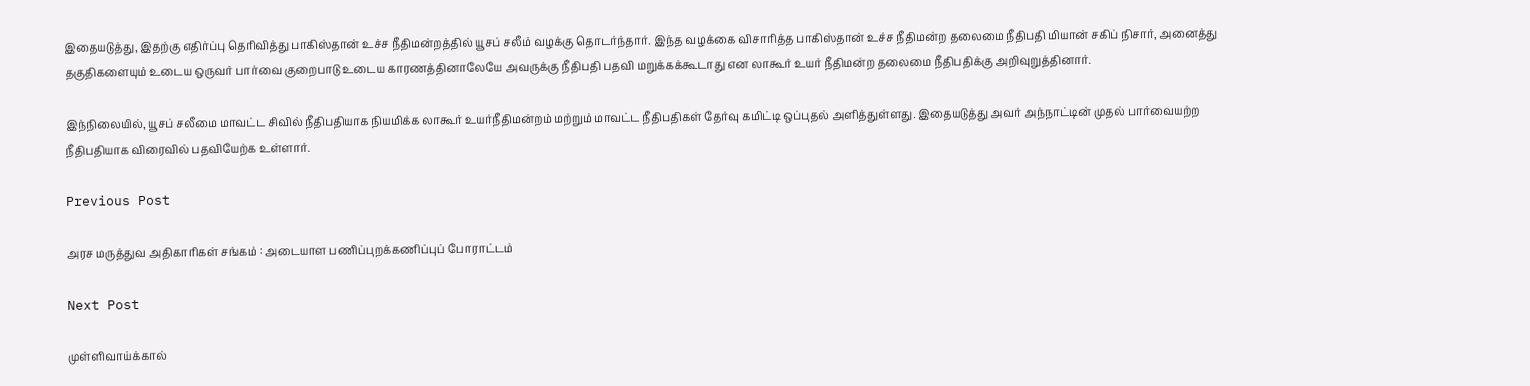இதையடுத்து, இதற்கு எதிர்ப்பு தெரிவித்து பாகிஸ்தான் உச்ச நீதிமன்றத்தில் யூசப் சலீம் வழக்கு தொடர்ந்தார். இந்த வழக்கை விசாரித்த பாகிஸ்தான் உச்ச நீதிமன்ற தலைமை நீதிபதி மியான் சகிப் நிசார், அனைத்து தகுதிகளையும் உடைய ஒருவர் பார்வை குறைபாடு உடைய காரணத்தினாலேயே அவருக்கு நீதிபதி பதவி மறுக்கக்கூடாது என லாகூர் உயர் நீதிமன்ற தலைமை நீதிபதிக்கு அறிவுறுத்தினார்.

இந்நிலையில், யூசப் சலீமை மாவட்ட சிவில் நீதிபதியாக நியமிக்க லாகூர் உயர்நீதிமன்றம் மற்றும் மாவட்ட நீதிபதிகள் தேர்வு கமிட்டி ஒப்புதல் அளித்துள்ளது. இதையடுத்து அவர் அந்நாட்டின் முதல் பார்வையற்ற நீதிபதியாக விரைவில் பதவியேற்க உள்ளார்.

Previous Post

அரச மருத்துவ அதிகாரிகள் சங்கம் : அடையாள பணிப்புறக்கணிப்புப் போராட்டம்

Next Post

முள்ளிவாய்க்கால்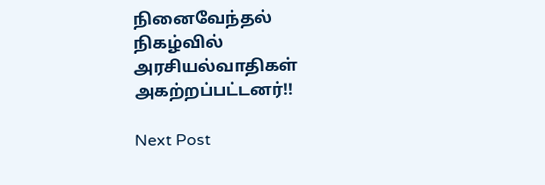நினைவேந்தல் நிகழ்வில் அரசியல்வாதிகள் அகற்றப்பட்டனர்!!

Next Post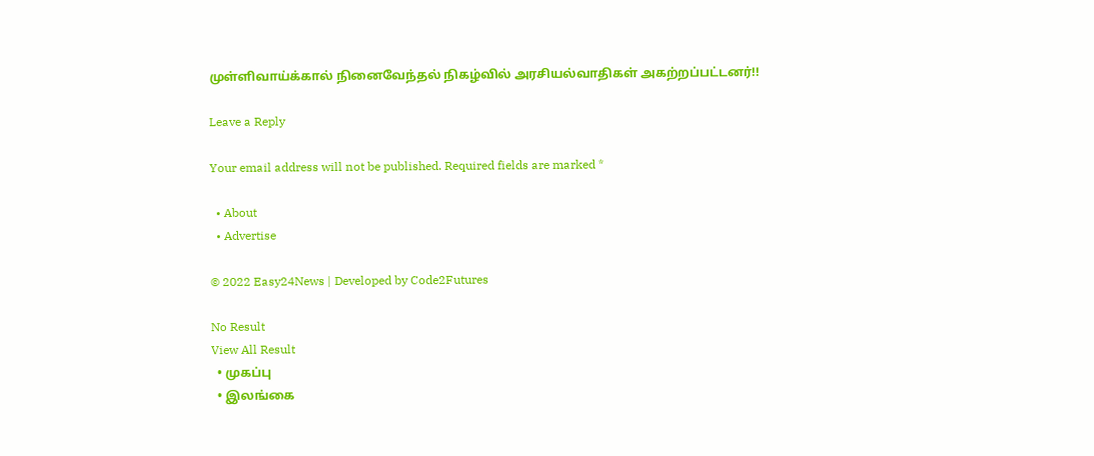முள்ளிவாய்க்கால் நினைவேந்தல் நிகழ்வில் அரசியல்வாதிகள் அகற்றப்பட்டனர்!!

Leave a Reply

Your email address will not be published. Required fields are marked *

  • About
  • Advertise

© 2022 Easy24News | Developed by Code2Futures

No Result
View All Result
  • முகப்பு
  • இலங்கை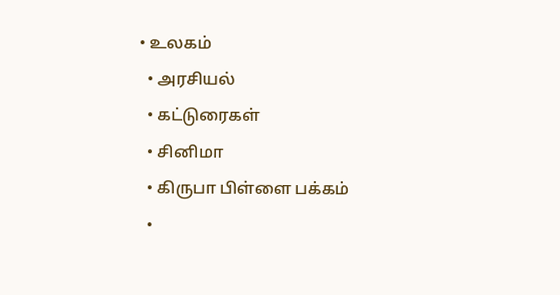• உலகம்
  • அரசியல்
  • கட்டுரைகள்
  • சினிமா
  • கிருபா பிள்ளை பக்கம்
  •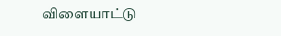விளையாட்டு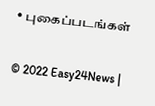• புகைப்படங்கள்

© 2022 Easy24News |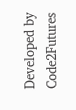Developed by Code2Futures